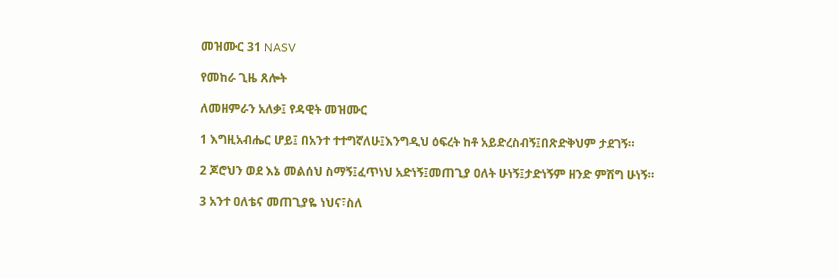መዝሙር 31 NASV

የመከራ ጊዜ ጸሎት

ለመዘምራን አለቃ፤ የዳዊት መዝሙር

1 እግዚአብሔር ሆይ፤ በአንተ ተተግኛለሁ፤እንግዲህ ዕፍረት ከቶ አይድረስብኝ፤በጽድቅህም ታደገኝ።

2 ጆሮህን ወደ እኔ መልሰህ ስማኝ፤ፈጥነህ አድነኝ፤መጠጊያ ዐለት ሁነኝ፤ታድነኝም ዘንድ ምሽግ ሁነኝ።

3 አንተ ዐለቴና መጠጊያዬ ነህና፣ስለ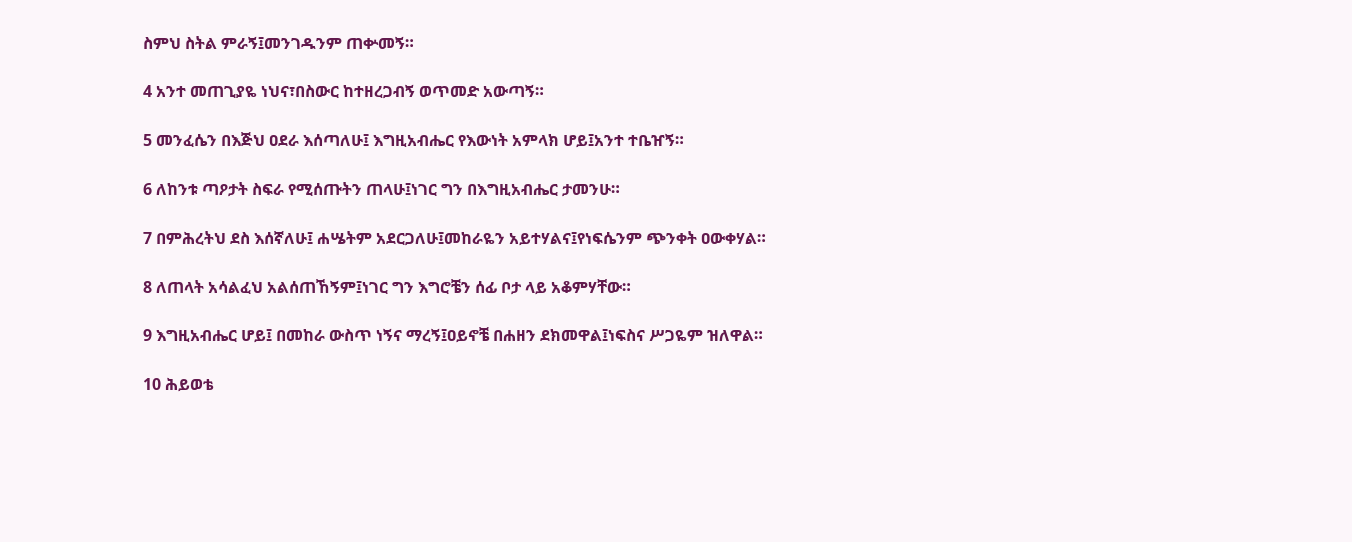ስምህ ስትል ምራኝ፤መንገዱንም ጠቍመኝ።

4 አንተ መጠጊያዬ ነህና፣በስውር ከተዘረጋብኝ ወጥመድ አውጣኝ።

5 መንፈሴን በእጅህ ዐደራ እሰጣለሁ፤ እግዚአብሔር የእውነት አምላክ ሆይ፤አንተ ተቤዠኝ።

6 ለከንቱ ጣዖታት ስፍራ የሚሰጡትን ጠላሁ፤ነገር ግን በእግዚአብሔር ታመንሁ።

7 በምሕረትህ ደስ እሰኛለሁ፤ ሐሤትም አደርጋለሁ፤መከራዬን አይተሃልና፤የነፍሴንም ጭንቀት ዐውቀሃል።

8 ለጠላት አሳልፈህ አልሰጠኸኝም፤ነገር ግን እግሮቼን ሰፊ ቦታ ላይ አቆምሃቸው።

9 እግዚአብሔር ሆይ፤ በመከራ ውስጥ ነኝና ማረኝ፤ዐይኖቼ በሐዘን ደክመዋል፤ነፍስና ሥጋዬም ዝለዋል።

10 ሕይወቴ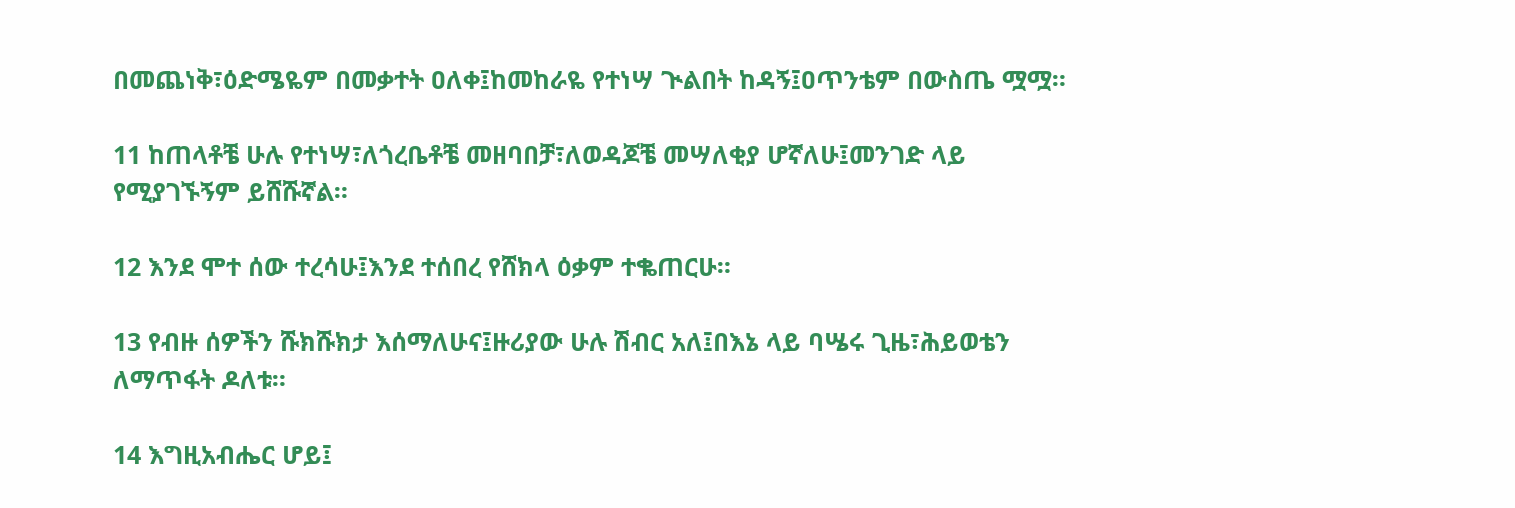በመጨነቅ፣ዕድሜዬም በመቃተት ዐለቀ፤ከመከራዬ የተነሣ ጒልበት ከዳኝ፤ዐጥንቴም በውስጤ ሟሟ።

11 ከጠላቶቼ ሁሉ የተነሣ፣ለጎረቤቶቼ መዘባበቻ፣ለወዳጆቼ መሣለቂያ ሆኛለሁ፤መንገድ ላይ የሚያገኙኝም ይሸሹኛል።

12 እንደ ሞተ ሰው ተረሳሁ፤እንደ ተሰበረ የሸክላ ዕቃም ተቈጠርሁ።

13 የብዙ ሰዎችን ሹክሹክታ እሰማለሁና፤ዙሪያው ሁሉ ሽብር አለ፤በእኔ ላይ ባሤሩ ጊዜ፣ሕይወቴን ለማጥፋት ዶለቱ።

14 እግዚአብሔር ሆይ፤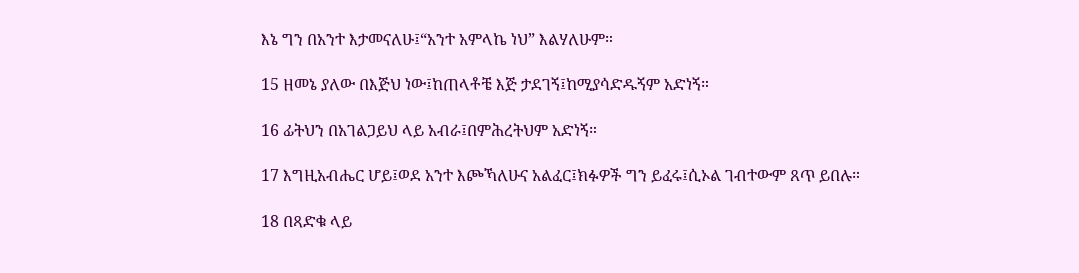እኔ ግን በአንተ እታመናለሁ፤“አንተ አምላኬ ነህ” እልሃለሁም።

15 ዘመኔ ያለው በእጅህ ነው፤ከጠላቶቼ እጅ ታደገኝ፤ከሚያሳድዱኝም አድነኝ።

16 ፊትህን በአገልጋይህ ላይ አብራ፤በምሕረትህም አድነኝ።

17 እግዚአብሔር ሆይ፤ወደ አንተ እጮኻለሁና አልፈር፤ክፉዎች ግን ይፈሩ፤ሲኦል ገብተውም ጸጥ ይበሉ።

18 በጻድቁ ላይ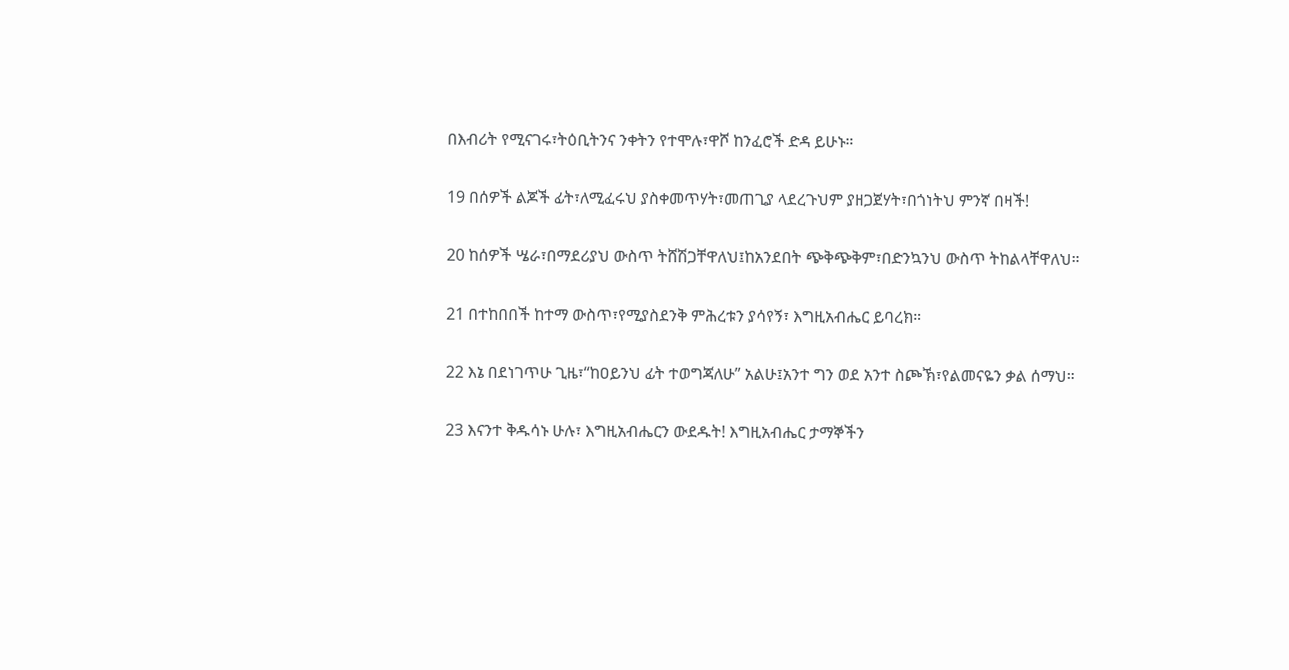በእብሪት የሚናገሩ፣ትዕቢትንና ንቀትን የተሞሉ፣ዋሾ ከንፈሮች ድዳ ይሁኑ።

19 በሰዎች ልጆች ፊት፣ለሚፈሩህ ያስቀመጥሃት፣መጠጊያ ላደረጉህም ያዘጋጀሃት፣በጎነትህ ምንኛ በዛች!

20 ከሰዎች ሤራ፣በማደሪያህ ውስጥ ትሸሽጋቸዋለህ፤ከአንደበት ጭቅጭቅም፣በድንኳንህ ውስጥ ትከልላቸዋለህ።

21 በተከበበች ከተማ ውስጥ፣የሚያስደንቅ ምሕረቱን ያሳየኝ፣ እግዚአብሔር ይባረክ።

22 እኔ በደነገጥሁ ጊዜ፣“ከዐይንህ ፊት ተወግጃለሁ” አልሁ፤አንተ ግን ወደ አንተ ስጮኽ፣የልመናዬን ቃል ሰማህ።

23 እናንተ ቅዱሳኑ ሁሉ፣ እግዚአብሔርን ውደዱት! እግዚአብሔር ታማኞችን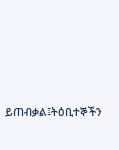ይጠብቃል፤ትዕቢተኞችን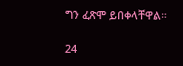ግን ፈጽሞ ይበቀላቸዋል።

24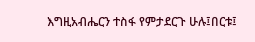እግዚአብሔርን ተስፋ የምታደርጉ ሁሉ፤በርቱ፤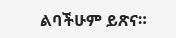ልባችሁም ይጽና።